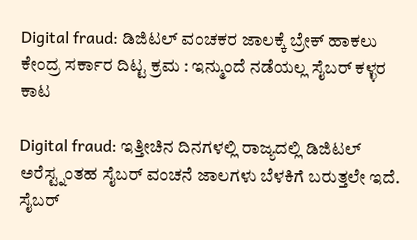Digital fraud: ಡಿಜಿಟಲ್ ವಂಚಕರ ಜಾಲಕ್ಕೆ ಬ್ರೇಕ್ ಹಾಕಲು ಕೇಂದ್ರ ಸರ್ಕಾರ ದಿಟ್ಟ ಕ್ರಮ : ಇನ್ಮುಂದೆ ನಡೆಯಲ್ಲ ಸೈಬರ್ ಕಳ್ಳರ ಕಾಟ

Digital fraud: ಇತ್ತೀಚಿನ ದಿನಗಳಲ್ಲಿ ರಾಜ್ಯದಲ್ಲಿ ಡಿಜಿಟಲ್ ಅರೆಸ್ಟ್ನಂತಹ ಸೈಬರ್ ವಂಚನೆ ಜಾಲಗಳು ಬೆಳಕಿಗೆ ಬರುತ್ತಲೇ ಇದೆ. ಸೈಬರ್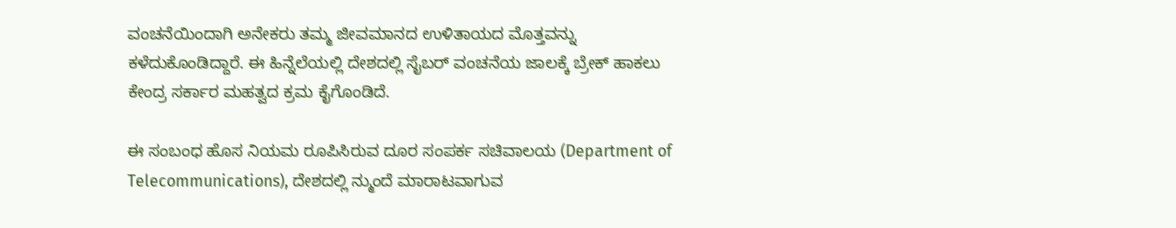ವಂಚನೆಯಿಂದಾಗಿ ಅನೇಕರು ತಮ್ಮ ಜೀವಮಾನದ ಉಳಿತಾಯದ ಮೊತ್ತವನ್ನು ಕಳೆದುಕೊಂಡಿದ್ದಾರೆ. ಈ ಹಿನ್ನೆಲೆಯಲ್ಲಿ ದೇಶದಲ್ಲಿ ಸೈಬರ್ ವಂಚನೆಯ ಜಾಲಕ್ಕೆ ಬ್ರೇಕ್ ಹಾಕಲು ಕೇಂದ್ರ ಸರ್ಕಾರ ಮಹತ್ವದ ಕ್ರಮ ಕೈಗೊಂಡಿದೆ.

ಈ ಸಂಬಂಧ ಹೊಸ ನಿಯಮ ರೂಪಿಸಿರುವ ದೂರ ಸಂಪರ್ಕ ಸಚಿವಾಲಯ (Department of Telecommunications), ದೇಶದಲ್ಲಿ ನ್ಮುಂದೆ ಮಾರಾಟವಾಗುವ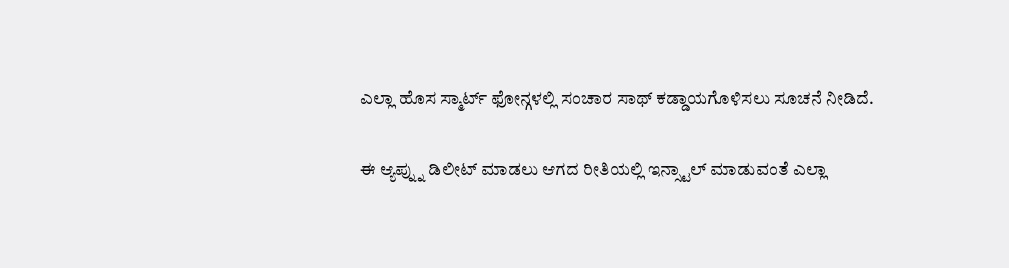ಎಲ್ಲಾ ಹೊಸ ಸ್ಮಾರ್ಟ್ ಫೋನ್ಗಳಲ್ಲಿ ಸಂಚಾರ ಸಾಥ್ ಕಡ್ಡಾಯಗೊಳಿಸಲು ಸೂಚನೆ ನೀಡಿದೆ.

ಈ ಆ್ಯಪ್ನ್ನು ಡಿಲೀಟ್ ಮಾಡಲು ಆಗದ ರೀತಿಯಲ್ಲಿ ಇನ್ಸ್ಟಾಲ್ ಮಾಡುವಂತೆ ಎಲ್ಲಾ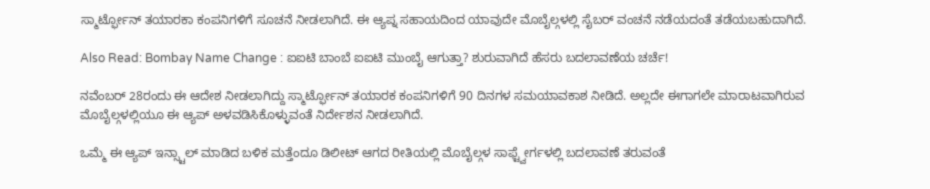ಸ್ಮಾರ್ಟ್ಫೋನ್ ತಯಾರಕಾ ಕಂಪನಿಗಳಿಗೆ ಸೂಚನೆ ನೀಡಲಾಗಿದೆ. ಈ ಆ್ಯಪ್ನ ಸಹಾಯದಿಂದ ಯಾವುದೇ ಮೊಬೈಲ್ಗಳಲ್ಲಿ ಸೈಬರ್ ವಂಚನೆ ನಡೆಯದಂತೆ ತಡೆಯಬಹುದಾಗಿದೆ.

Also Read: Bombay Name Change : ಐಐಟಿ ಬಾಂಬೆ ಐಐಟಿ ಮುಂಬೈ ಆಗುತ್ತಾ? ಶುರುವಾಗಿದೆ ಹೆಸರು ಬದಲಾವಣೆಯ ಚರ್ಚೆ!

ನವೆಂಬರ್ 28ರಂದು ಈ ಆದೇಶ ನೀಡಲಾಗಿದ್ದು ಸ್ಮಾರ್ಟ್ಫೋನ್ ತಯಾರಕ ಕಂಪನಿಗಳಿಗೆ 90 ದಿನಗಳ ಸಮಯಾವಕಾಶ ನೀಡಿದೆ. ಅಲ್ಲದೇ ಈಗಾಗಲೇ ಮಾರಾಟವಾಗಿರುವ ಮೊಬೈಲ್ಗಳಲ್ಲಿಯೂ ಈ ಆ್ಯಪ್ ಅಳವಡಿಸಿಕೊಳ್ಳುವಂತೆ ನಿರ್ದೇಶನ ನೀಡಲಾಗಿದೆ.

ಒಮ್ಮೆ ಈ ಆ್ಯಪ್ ಇನ್ಸ್ಟಾಲ್ ಮಾಡಿದ ಬಳಿಕ ಮತ್ತೆಂದೂ ಡಿಲೀಟ್ ಆಗದ ರೀತಿಯಲ್ಲಿ ಮೊಬೈಲ್ಗಳ ಸಾಫ್ಟ್ವೇರ್ಗಳಲ್ಲಿ ಬದಲಾವಣೆ ತರುವಂತೆ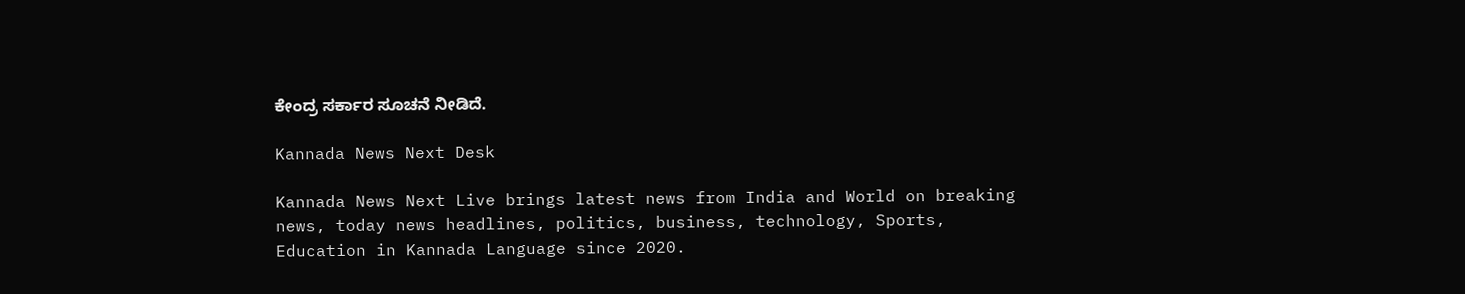ಕೇಂದ್ರ ಸರ್ಕಾರ ಸೂಚನೆ ನೀಡಿದೆ.

Kannada News Next Desk

Kannada News Next Live brings latest news from India and World on breaking news, today news headlines, politics, business, technology, Sports, Education in Kannada Language since 2020.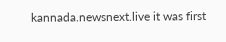kannada.newsnext.live it was first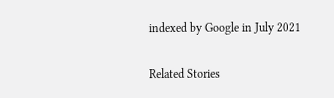indexed by Google in July 2021

Related Stories